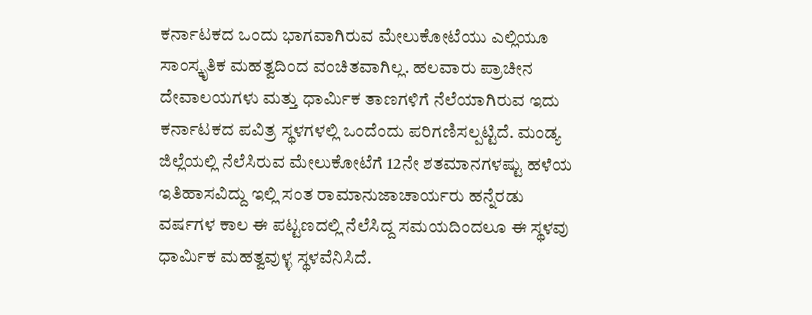ಕರ್ನಾಟಕದ ಒಂದು ಭಾಗವಾಗಿರುವ ಮೇಲುಕೋಟೆಯು ಎಲ್ಲಿಯೂ ಸಾಂಸ್ಕೃತಿಕ ಮಹತ್ವದಿಂದ ವಂಚಿತವಾಗಿಲ್ಲ. ಹಲವಾರು ಪ್ರಾಚೀನ ದೇವಾಲಯಗಳು ಮತ್ತು ಧಾರ್ಮಿಕ ತಾಣಗಳಿಗೆ ನೆಲೆಯಾಗಿರುವ ಇದು ಕರ್ನಾಟಕದ ಪವಿತ್ರ ಸ್ಥಳಗಳಲ್ಲಿ ಒಂದೆಂದು ಪರಿಗಣಿಸಲ್ಪಟ್ಟಿದೆ. ಮಂಡ್ಯ ಜಿಲ್ಲೆಯಲ್ಲಿ ನೆಲೆಸಿರುವ ಮೇಲುಕೋಟೆಗೆ 12ನೇ ಶತಮಾನಗಳಷ್ಟು ಹಳೆಯ ಇತಿಹಾಸವಿದ್ದು ಇಲ್ಲಿ ಸಂತ ರಾಮಾನುಜಾಚಾರ್ಯರು ಹನ್ನೆರಡು ವರ್ಷಗಳ ಕಾಲ ಈ ಪಟ್ಟಣದಲ್ಲಿ ನೆಲೆಸಿದ್ದ ಸಮಯದಿಂದಲೂ ಈ ಸ್ಥಳವು ಧಾರ್ಮಿಕ ಮಹತ್ವವುಳ್ಳ ಸ್ಥಳವೆನಿಸಿದೆ.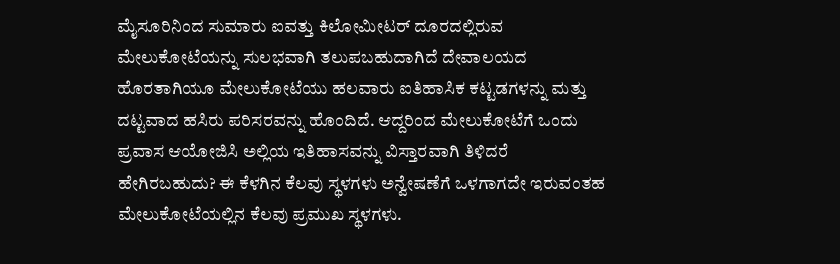ಮೈಸೂರಿನಿಂದ ಸುಮಾರು ಐವತ್ತು ಕಿಲೋಮೀಟರ್ ದೂರದಲ್ಲಿರುವ ಮೇಲುಕೋಟೆಯನ್ನು ಸುಲಭವಾಗಿ ತಲುಪಬಹುದಾಗಿದೆ ದೇವಾಲಯದ ಹೊರತಾಗಿಯೂ ಮೇಲುಕೋಟೆಯು ಹಲವಾರು ಐತಿಹಾಸಿಕ ಕಟ್ಟಡಗಳನ್ನು ಮತ್ತು ದಟ್ಟವಾದ ಹಸಿರು ಪರಿಸರವನ್ನು ಹೊಂದಿದೆ. ಆದ್ದರಿಂದ ಮೇಲುಕೋಟೆಗೆ ಒಂದು ಪ್ರವಾಸ ಆಯೋಜಿಸಿ ಅಲ್ಲಿಯ ಇತಿಹಾಸವನ್ನು ವಿಸ್ತಾರವಾಗಿ ತಿಳಿದರೆ ಹೇಗಿರಬಹುದು? ಈ ಕೆಳಗಿನ ಕೆಲವು ಸ್ಥಳಗಳು ಅನ್ವೇಷಣೆಗೆ ಒಳಗಾಗದೇ ಇರುವಂತಹ ಮೇಲುಕೋಟೆಯಲ್ಲಿನ ಕೆಲವು ಪ್ರಮುಖ ಸ್ಥಳಗಳು.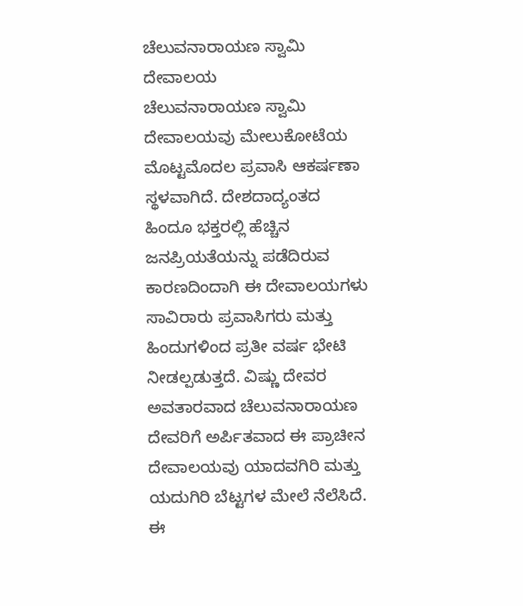ಚೆಲುವನಾರಾಯಣ ಸ್ವಾಮಿ ದೇವಾಲಯ
ಚೆಲುವನಾರಾಯಣ ಸ್ವಾಮಿ ದೇವಾಲಯವು ಮೇಲುಕೋಟೆಯ ಮೊಟ್ಟಮೊದಲ ಪ್ರವಾಸಿ ಆಕರ್ಷಣಾ ಸ್ಥಳವಾಗಿದೆ. ದೇಶದಾದ್ಯಂತದ ಹಿಂದೂ ಭಕ್ತರಲ್ಲಿ ಹೆಚ್ಚಿನ ಜನಪ್ರಿಯತೆಯನ್ನು ಪಡೆದಿರುವ ಕಾರಣದಿಂದಾಗಿ ಈ ದೇವಾಲಯಗಳು ಸಾವಿರಾರು ಪ್ರವಾಸಿಗರು ಮತ್ತು ಹಿಂದುಗಳಿಂದ ಪ್ರತೀ ವರ್ಷ ಭೇಟಿ ನೀಡಲ್ಪಡುತ್ತದೆ. ವಿಷ್ಣು ದೇವರ ಅವತಾರವಾದ ಚೆಲುವನಾರಾಯಣ ದೇವರಿಗೆ ಅರ್ಪಿತವಾದ ಈ ಪ್ರಾಚೀನ ದೇವಾಲಯವು ಯಾದವಗಿರಿ ಮತ್ತು ಯದುಗಿರಿ ಬೆಟ್ಟಗಳ ಮೇಲೆ ನೆಲೆಸಿದೆ.
ಈ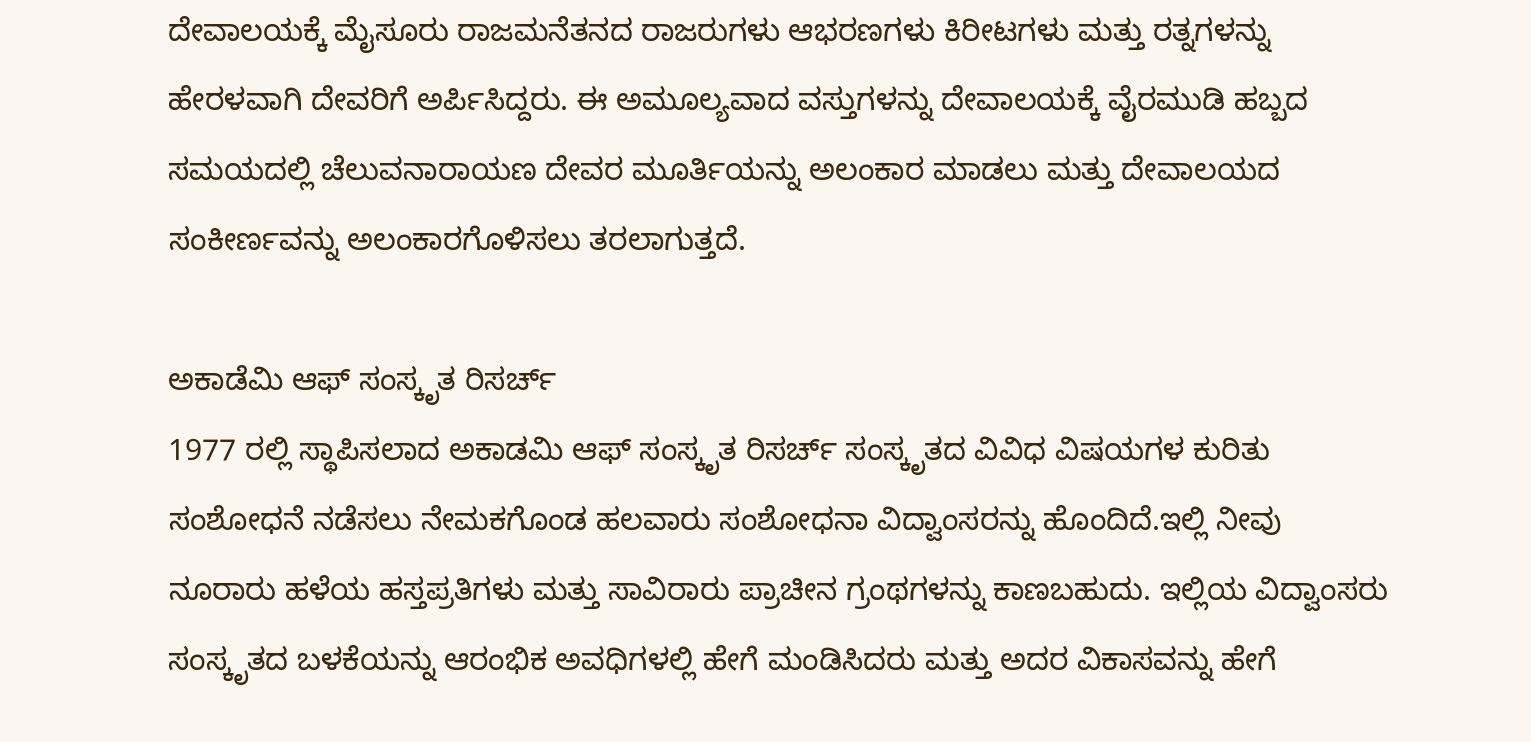ದೇವಾಲಯಕ್ಕೆ ಮೈಸೂರು ರಾಜಮನೆತನದ ರಾಜರುಗಳು ಆಭರಣಗಳು ಕಿರೀಟಗಳು ಮತ್ತು ರತ್ನಗಳನ್ನು ಹೇರಳವಾಗಿ ದೇವರಿಗೆ ಅರ್ಪಿಸಿದ್ದರು. ಈ ಅಮೂಲ್ಯವಾದ ವಸ್ತುಗಳನ್ನು ದೇವಾಲಯಕ್ಕೆ ವೈರಮುಡಿ ಹಬ್ಬದ ಸಮಯದಲ್ಲಿ ಚೆಲುವನಾರಾಯಣ ದೇವರ ಮೂರ್ತಿಯನ್ನು ಅಲಂಕಾರ ಮಾಡಲು ಮತ್ತು ದೇವಾಲಯದ ಸಂಕೀರ್ಣವನ್ನು ಅಲಂಕಾರಗೊಳಿಸಲು ತರಲಾಗುತ್ತದೆ.

ಅಕಾಡೆಮಿ ಆಫ್ ಸಂಸ್ಕೃತ ರಿಸರ್ಚ್
1977 ರಲ್ಲಿ ಸ್ಥಾಪಿಸಲಾದ ಅಕಾಡಮಿ ಆಫ್ ಸಂಸ್ಕೃತ ರಿಸರ್ಚ್ ಸಂಸ್ಕೃತದ ವಿವಿಧ ವಿಷಯಗಳ ಕುರಿತು ಸಂಶೋಧನೆ ನಡೆಸಲು ನೇಮಕಗೊಂಡ ಹಲವಾರು ಸಂಶೋಧನಾ ವಿದ್ವಾಂಸರನ್ನು ಹೊಂದಿದೆ.ಇಲ್ಲಿ ನೀವು ನೂರಾರು ಹಳೆಯ ಹಸ್ತಪ್ರತಿಗಳು ಮತ್ತು ಸಾವಿರಾರು ಪ್ರಾಚೀನ ಗ್ರಂಥಗಳನ್ನು ಕಾಣಬಹುದು. ಇಲ್ಲಿಯ ವಿದ್ವಾಂಸರು ಸಂಸ್ಕೃತದ ಬಳಕೆಯನ್ನು ಆರಂಭಿಕ ಅವಧಿಗಳಲ್ಲಿ ಹೇಗೆ ಮಂಡಿಸಿದರು ಮತ್ತು ಅದರ ವಿಕಾಸವನ್ನು ಹೇಗೆ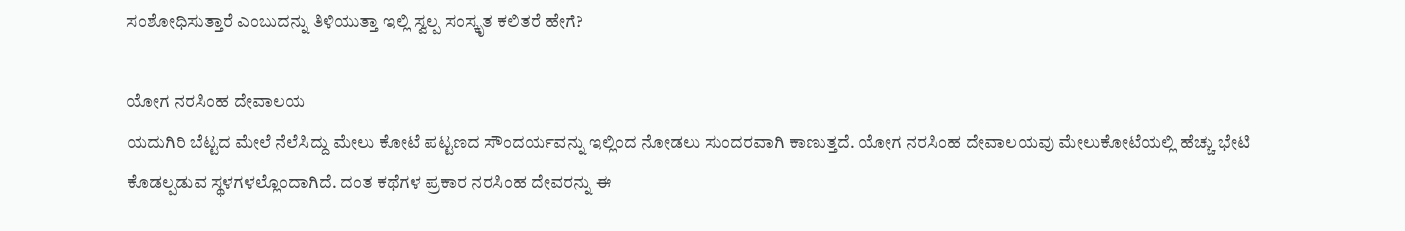ಸಂಶೋಧಿಸುತ್ತಾರೆ ಎಂಬುದನ್ನು ತಿಳಿಯುತ್ತಾ ಇಲ್ಲಿ ಸ್ವಲ್ಪ ಸಂಸ್ಕೃತ ಕಲಿತರೆ ಹೇಗೆ?

ಯೋಗ ನರಸಿಂಹ ದೇವಾಲಯ
ಯದುಗಿರಿ ಬೆಟ್ಟದ ಮೇಲೆ ನೆಲೆಸಿದ್ದು ಮೇಲು ಕೋಟೆ ಪಟ್ಟಣದ ಸೌಂದರ್ಯವನ್ನು ಇಲ್ಲಿಂದ ನೋಡಲು ಸುಂದರವಾಗಿ ಕಾಣುತ್ತದೆ. ಯೋಗ ನರಸಿಂಹ ದೇವಾಲಯವು ಮೇಲುಕೋಟೆಯಲ್ಲಿ ಹೆಚ್ಚು ಭೇಟಿ ಕೊಡಲ್ಪಡುವ ಸ್ಥಳಗಳಲ್ಲೊಂದಾಗಿದೆ. ದಂತ ಕಥೆಗಳ ಪ್ರಕಾರ ನರಸಿಂಹ ದೇವರನ್ನು ಈ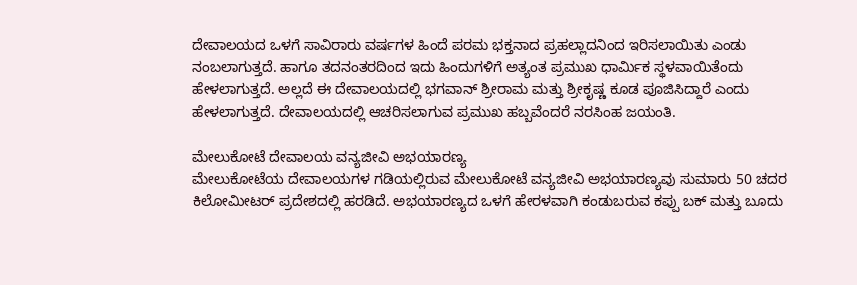ದೇವಾಲಯದ ಒಳಗೆ ಸಾವಿರಾರು ವರ್ಷಗಳ ಹಿಂದೆ ಪರಮ ಭಕ್ತನಾದ ಪ್ರಹಲ್ಲಾದನಿಂದ ಇರಿಸಲಾಯಿತು ಎಂಡು ನಂಬಲಾಗುತ್ತದೆ. ಹಾಗೂ ತದನಂತರದಿಂದ ಇದು ಹಿಂದುಗಳಿಗೆ ಅತ್ಯಂತ ಪ್ರಮುಖ ಧಾರ್ಮಿಕ ಸ್ಥಳವಾಯಿತೆಂದು ಹೇಳಲಾಗುತ್ತದೆ. ಅಲ್ಲದೆ ಈ ದೇವಾಲಯದಲ್ಲಿ ಭಗವಾನ್ ಶ್ರೀರಾಮ ಮತ್ತು ಶ್ರೀಕೃಷ್ಣ ಕೂಡ ಪೂಜಿಸಿದ್ದಾರೆ ಎಂದು ಹೇಳಲಾಗುತ್ತದೆ. ದೇವಾಲಯದಲ್ಲಿ ಆಚರಿಸಲಾಗುವ ಪ್ರಮುಖ ಹಬ್ಬವೆಂದರೆ ನರಸಿಂಹ ಜಯಂತಿ.

ಮೇಲುಕೋಟೆ ದೇವಾಲಯ ವನ್ಯಜೀವಿ ಅಭಯಾರಣ್ಯ
ಮೇಲುಕೋಟೆಯ ದೇವಾಲಯಗಳ ಗಡಿಯಲ್ಲಿರುವ ಮೇಲುಕೋಟೆ ವನ್ಯಜೀವಿ ಅಭಯಾರಣ್ಯವು ಸುಮಾರು 50 ಚದರ ಕಿಲೋಮೀಟರ್ ಪ್ರದೇಶದಲ್ಲಿ ಹರಡಿದೆ. ಅಭಯಾರಣ್ಯದ ಒಳಗೆ ಹೇರಳವಾಗಿ ಕಂಡುಬರುವ ಕಪ್ಪು ಬಕ್ ಮತ್ತು ಬೂದು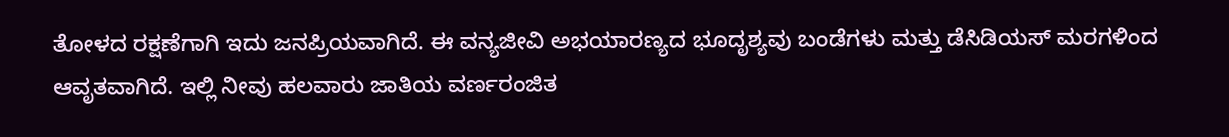ತೋಳದ ರಕ್ಷಣೆಗಾಗಿ ಇದು ಜನಪ್ರಿಯವಾಗಿದೆ. ಈ ವನ್ಯಜೀವಿ ಅಭಯಾರಣ್ಯದ ಭೂದೃಶ್ಯವು ಬಂಡೆಗಳು ಮತ್ತು ಡೆಸಿಡಿಯಸ್ ಮರಗಳಿಂದ ಆವೃತವಾಗಿದೆ. ಇಲ್ಲಿ ನೀವು ಹಲವಾರು ಜಾತಿಯ ವರ್ಣರಂಜಿತ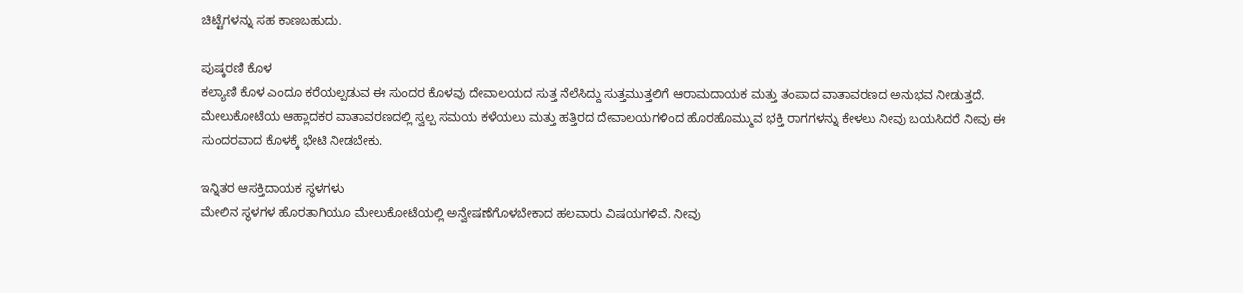ಚಿಟ್ಟೆಗಳನ್ನು ಸಹ ಕಾಣಬಹುದು.

ಪುಷ್ಕರಣಿ ಕೊಳ
ಕಲ್ಯಾಣಿ ಕೊಳ ಎಂದೂ ಕರೆಯಲ್ಪಡುವ ಈ ಸುಂದರ ಕೊಳವು ದೇವಾಲಯದ ಸುತ್ತ ನೆಲೆಸಿದ್ದು ಸುತ್ತಮುತ್ತಲಿಗೆ ಆರಾಮದಾಯಕ ಮತ್ತು ತಂಪಾದ ವಾತಾವರಣದ ಅನುಭವ ನೀಡುತ್ತದೆ. ಮೇಲುಕೋಟೆಯ ಆಹ್ಲಾದಕರ ವಾತಾವರಣದಲ್ಲಿ ಸ್ವಲ್ಪ ಸಮಯ ಕಳೆಯಲು ಮತ್ತು ಹತ್ತಿರದ ದೇವಾಲಯಗಳಿಂದ ಹೊರಹೊಮ್ಮುವ ಭಕ್ತಿ ರಾಗಗಳನ್ನು ಕೇಳಲು ನೀವು ಬಯಸಿದರೆ ನೀವು ಈ ಸುಂದರವಾದ ಕೊಳಕ್ಕೆ ಭೇಟಿ ನೀಡಬೇಕು.

ಇನ್ನಿತರ ಆಸಕ್ತಿದಾಯಕ ಸ್ಥಳಗಳು
ಮೇಲಿನ ಸ್ಥಳಗಳ ಹೊರತಾಗಿಯೂ ಮೇಲುಕೋಟೆಯಲ್ಲಿ ಅನ್ವೇಷಣೆಗೊಳಬೇಕಾದ ಹಲವಾರು ವಿಷಯಗಳಿವೆ. ನೀವು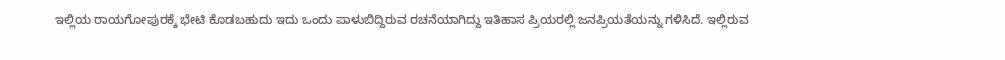ಇಲ್ಲಿಯ ರಾಯಗೋಪುರಕ್ಕೆ ಭೇಟಿ ಕೊಡಬಹುದು ಇದು ಒಂದು ಪಾಳುಬಿದ್ದಿರುವ ರಚನೆಯಾಗಿದ್ದು ಇತಿಹಾಸ ಪ್ರಿಯರಲ್ಲಿ ಜನಪ್ರಿಯತೆಯನ್ನು ಗಳಿಸಿದೆ. ಇಲ್ಲಿರುವ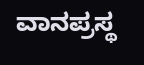ವಾನಪ್ರಸ್ಥ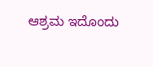ಆಶ್ರಮ ಇದೊಂದು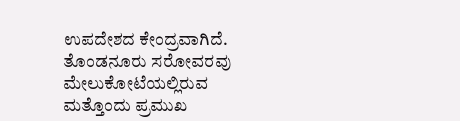ಉಪದೇಶದ ಕೇಂದ್ರವಾಗಿದೆ. ತೊಂಡನೂರು ಸರೋವರವು ಮೇಲುಕೋಟೆಯಲ್ಲಿರುವ ಮತ್ತೊಂದು ಪ್ರಮುಖ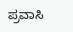ಪ್ರವಾಸಿ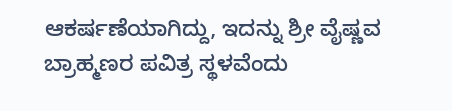ಆಕರ್ಷಣೆಯಾಗಿದ್ದು, ಇದನ್ನು ಶ್ರೀ ವೈಷ್ಣವ ಬ್ರಾಹ್ಮಣರ ಪವಿತ್ರ ಸ್ಥಳವೆಂದು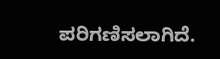ಪರಿಗಣಿಸಲಾಗಿದೆ.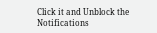Click it and Unblock the Notifications